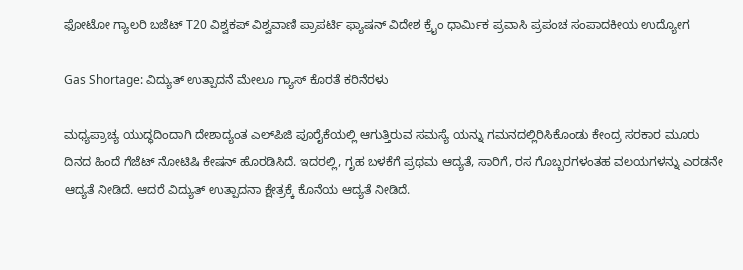ಫೋಟೋ ಗ್ಯಾಲರಿ ಬಜೆಟ್ T20 ವಿಶ್ವಕಪ್ ವಿಶ್ವವಾಣಿ ಪ್ರಾಪರ್ಟಿ ಫ್ಯಾಷನ್ ವಿದೇಶ ಕ್ರೈಂ ಧಾರ್ಮಿಕ ಪ್ರವಾಸಿ ಪ್ರಪಂಚ ಸಂಪಾದಕೀಯ ಉದ್ಯೋಗ

Gas Shortage: ವಿದ್ಯುತ್ ಉತ್ಪಾದನೆ ಮೇಲೂ ಗ್ಯಾಸ್ ಕೊರತೆ ಕರಿನೆರಳು

ಮಧ್ಯಪ್ರಾಚ್ಯ ಯುದ್ಧದಿಂದಾಗಿ ದೇಶಾದ್ಯಂತ ಎಲ್‌ಪಿಜಿ ಪೂರೈಕೆಯಲ್ಲಿ ಆಗುತ್ತಿರುವ ಸಮಸ್ಯೆ ಯನ್ನು ಗಮನದಲ್ಲಿರಿಸಿಕೊಂಡು ಕೇಂದ್ರ ಸರಕಾರ ಮೂರು ದಿನದ ಹಿಂದೆ ಗೆಜೆಟ್ ನೋಟಿಷಿ ಕೇಷನ್ ಹೊರಡಿಸಿದೆ. ಇದರಲ್ಲಿ, ಗೃಹ ಬಳಕೆಗೆ ಪ್ರಥಮ ಆದ್ಯತೆ, ಸಾರಿಗೆ, ರಸ ಗೊಬ್ಬರಗಳಂತಹ ವಲಯಗಳನ್ನು ಎರಡನೇ ಆದ್ಯತೆ ನೀಡಿದೆ. ಆದರೆ ವಿದ್ಯುತ್ ಉತ್ಪಾದನಾ ಕ್ಷೇತ್ರಕ್ಕೆ ಕೊನೆಯ ಆದ್ಯತೆ ನೀಡಿದೆ.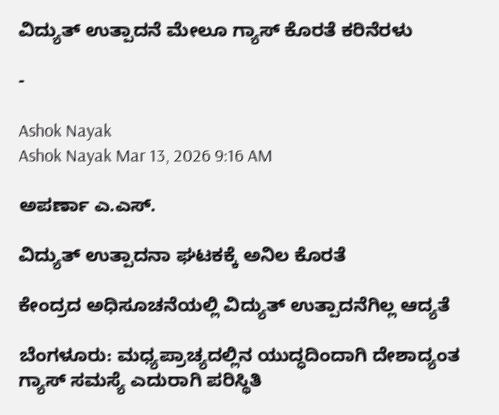ವಿದ್ಯುತ್ ಉತ್ಪಾದನೆ ಮೇಲೂ ಗ್ಯಾಸ್ ಕೊರತೆ ಕರಿನೆರಳು

-

Ashok Nayak
Ashok Nayak Mar 13, 2026 9:16 AM

ಅಪರ್ಣಾ ಎ.ಎಸ್.

ವಿದ್ಯುತ್ ಉತ್ಪಾದನಾ ಘಟಕಕ್ಕೆ ಅನಿಲ ಕೊರತೆ

ಕೇಂದ್ರದ ಅಧಿಸೂಚನೆಯಲ್ಲಿ ವಿದ್ಯುತ್ ಉತ್ಪಾದನೆಗಿಲ್ಲ ಆದ್ಯತೆ

ಬೆಂಗಳೂರು: ಮಧ್ಯಪ್ರಾಚ್ಯದಲ್ಲಿನ ಯುದ್ಧದಿಂದಾಗಿ ದೇಶಾದ್ಯಂತ ಗ್ಯಾಸ್ ಸಮಸ್ಯೆ ಎದುರಾಗಿ ಪರಿಸ್ಥಿತಿ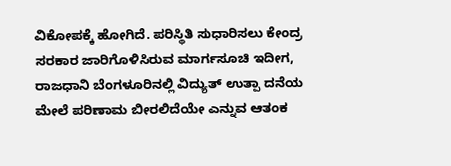ವಿಕೋಪಕ್ಕೆ ಹೋಗಿದೆ. ಪರಿಸ್ಥಿತಿ ಸುಧಾರಿಸಲು ಕೇಂದ್ರ ಸರಕಾರ ಜಾರಿಗೊಳಿಸಿರುವ ಮಾರ್ಗಸೂಚಿ ಇದೀಗ, ರಾಜಧಾನಿ ಬೆಂಗಳೂರಿನಲ್ಲಿ ವಿದ್ಯುತ್ ಉತ್ಪಾ ದನೆಯ ಮೇಲೆ ಪರಿಣಾಮ ಬೀರಲಿದೆಯೇ ಎನ್ನುವ ಆತಂಕ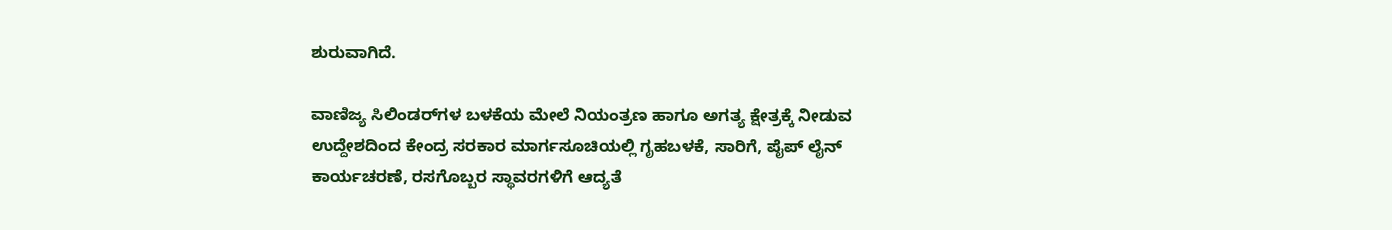ಶುರುವಾಗಿದೆ.

ವಾಣಿಜ್ಯ ಸಿಲಿಂಡರ್‌ಗಳ ಬಳಕೆಯ ಮೇಲೆ ನಿಯಂತ್ರಣ ಹಾಗೂ ಅಗತ್ಯ ಕ್ಷೇತ್ರಕ್ಕೆ ನೀಡುವ ಉದ್ದೇಶದಿಂದ ಕೇಂದ್ರ ಸರಕಾರ ಮಾರ್ಗಸೂಚಿಯಲ್ಲಿ ಗೃಹಬಳಕೆ, ಸಾರಿಗೆ, ಪೈಪ್ ಲೈನ್ ಕಾರ್ಯಚರಣೆ, ರಸಗೊಬ್ಬರ ಸ್ಥಾವರಗಳಿಗೆ ಆದ್ಯತೆ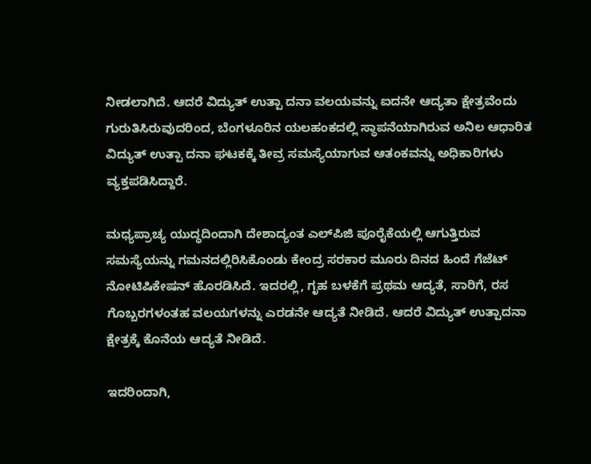ನೀಡಲಾಗಿದೆ. ಆದರೆ ವಿದ್ಯುತ್ ಉತ್ಪಾ ದನಾ ವಲಯವನ್ನು ಐದನೇ ಆದ್ಯತಾ ಕ್ಷೇತ್ರವೆಂದು ಗುರುತಿಸಿರುವುದರಿಂದ, ಬೆಂಗಳೂರಿನ ಯಲಹಂಕದಲ್ಲಿ ಸ್ಥಾಪನೆಯಾಗಿರುವ ಅನಿಲ ಆಧಾರಿತ ವಿದ್ಯುತ್ ಉತ್ಪಾ ದನಾ ಘಟಕಕ್ಕೆ ತೀವ್ರ ಸಮಸ್ಯೆಯಾಗುವ ಆತಂಕವನ್ನು ಅಧಿಕಾರಿಗಳು ವ್ಯಕ್ತಪಡಿಸಿದ್ದಾರೆ.

ಮಧ್ಯಪ್ರಾಚ್ಯ ಯುದ್ಧದಿಂದಾಗಿ ದೇಶಾದ್ಯಂತ ಎಲ್‌ಪಿಜಿ ಪೂರೈಕೆಯಲ್ಲಿ ಆಗುತ್ತಿರುವ ಸಮಸ್ಯೆಯನ್ನು ಗಮನದಲ್ಲಿರಿಸಿಕೊಂಡು ಕೇಂದ್ರ ಸರಕಾರ ಮೂರು ದಿನದ ಹಿಂದೆ ಗೆಜೆಟ್ ನೋಟಿಷಿಕೇಷನ್ ಹೊರಡಿಸಿದೆ. ಇದರಲ್ಲಿ, ಗೃಹ ಬಳಕೆಗೆ ಪ್ರಥಮ ಆದ್ಯತೆ, ಸಾರಿಗೆ, ರಸ ಗೊಬ್ಬರಗಳಂತಹ ವಲಯಗಳನ್ನು ಎರಡನೇ ಆದ್ಯತೆ ನೀಡಿದೆ. ಆದರೆ ವಿದ್ಯುತ್ ಉತ್ಪಾದನಾ ಕ್ಷೇತ್ರಕ್ಕೆ ಕೊನೆಯ ಆದ್ಯತೆ ನೀಡಿದೆ.

ಇದರಿಂದಾಗಿ,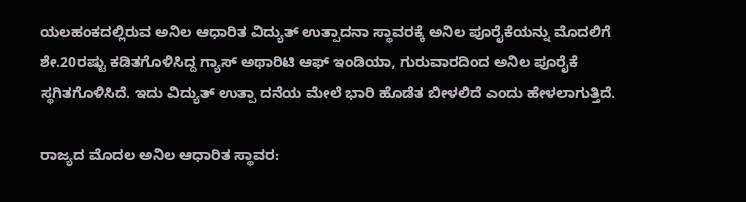ಯಲಹಂಕದಲ್ಲಿರುವ ಅನಿಲ ಆಧಾರಿತ ವಿದ್ಯುತ್ ಉತ್ಪಾದನಾ ಸ್ಥಾವರಕ್ಕೆ ಅನಿಲ ಪೂರೈಕೆಯನ್ನು ಮೊದಲಿಗೆ ಶೇ.20ರಷ್ಟು ಕಡಿತಗೊಳಿಸಿದ್ದ ಗ್ಯಾಸ್ ಅಥಾರಿಟಿ ಆಫ್ ಇಂಡಿಯಾ, ಗುರುವಾರದಿಂದ ಅನಿಲ ಪೂರೈಕೆ ಸ್ಥಗಿತಗೊಳಿಸಿದೆ. ಇದು ವಿದ್ಯುತ್ ಉತ್ಪಾ ದನೆಯ ಮೇಲೆ ಭಾರಿ ಹೊಡೆತ ಬೀಳಲಿದೆ ಎಂದು ಹೇಳಲಾಗುತ್ತಿದೆ.

ರಾಜ್ಯದ ಮೊದಲ ಅನಿಲ ಆಧಾರಿತ ಸ್ಥಾವರ: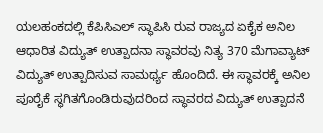ಯಲಹಂಕದಲ್ಲಿ ಕೆಪಿಸಿಎಲ್ ಸ್ಥಾಪಿಸಿ ರುವ ರಾಜ್ಯದ ಏಕೈಕ ಅನಿಲ ಆಧಾರಿತ ವಿದ್ಯುತ್ ಉತ್ಪಾದನಾ ಸ್ಥಾವರವು ನಿತ್ಯ 370 ಮೆಗಾವ್ಯಾಟ್ ವಿದ್ಯುತ್ ಉತ್ಪಾದಿಸುವ ಸಾಮರ್ಥ್ಯ ಹೊಂದಿದೆ. ಈ ಸ್ಥಾವರಕ್ಕೆ ಅನಿಲ ಪೂರೈಕೆ ಸ್ಥಗಿತಗೊಂಡಿರುವುದರಿಂದ ಸ್ಥಾವರದ ವಿದ್ಯುತ್ ಉತ್ಪಾದನೆ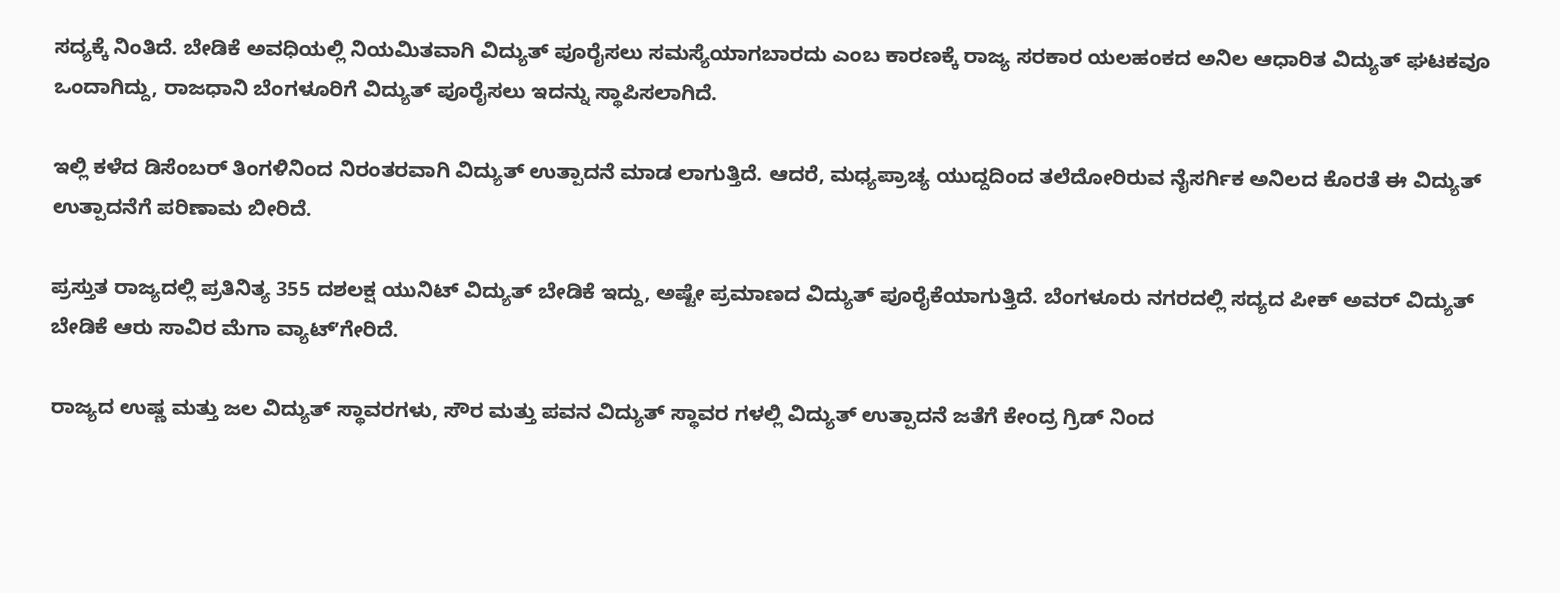ಸದ್ಯಕ್ಕೆ ನಿಂತಿದೆ. ಬೇಡಿಕೆ ಅವಧಿಯಲ್ಲಿ ನಿಯಮಿತವಾಗಿ ವಿದ್ಯುತ್ ಪೂರೈಸಲು ಸಮಸ್ಯೆಯಾಗಬಾರದು ಎಂಬ ಕಾರಣಕ್ಕೆ ರಾಜ್ಯ ಸರಕಾರ ಯಲಹಂಕದ ಅನಿಲ ಆಧಾರಿತ ವಿದ್ಯುತ್ ಘಟಕವೂ ಒಂದಾಗಿದ್ದು, ರಾಜಧಾನಿ ಬೆಂಗಳೂರಿಗೆ ವಿದ್ಯುತ್ ಪೂರೈಸಲು ಇದನ್ನು ಸ್ಥಾಪಿಸಲಾಗಿದೆ.

ಇಲ್ಲಿ ಕಳೆದ ಡಿಸೆಂಬರ್ ತಿಂಗಳಿನಿಂದ ನಿರಂತರವಾಗಿ ವಿದ್ಯುತ್ ಉತ್ಪಾದನೆ ಮಾಡ ಲಾಗುತ್ತಿದೆ. ಆದರೆ, ಮಧ್ಯಪ್ರಾಚ್ಯ ಯುದ್ದದಿಂದ ತಲೆದೋರಿರುವ ನೈಸರ್ಗಿಕ ಅನಿಲದ ಕೊರತೆ ಈ ವಿದ್ಯುತ್ ಉತ್ಪಾದನೆಗೆ ಪರಿಣಾಮ ಬೀರಿದೆ.

ಪ್ರಸ್ತುತ ರಾಜ್ಯದಲ್ಲಿ ಪ್ರತಿನಿತ್ಯ 355 ದಶಲಕ್ಷ ಯುನಿಟ್ ವಿದ್ಯುತ್ ಬೇಡಿಕೆ ಇದ್ದು, ಅಷ್ಟೇ ಪ್ರಮಾಣದ ವಿದ್ಯುತ್ ಪೂರೈಕೆಯಾಗುತ್ತಿದೆ. ಬೆಂಗಳೂರು ನಗರದಲ್ಲಿ ಸದ್ಯದ ಪೀಕ್ ಅವರ್ ವಿದ್ಯುತ್ ಬೇಡಿಕೆ ಆರು ಸಾವಿರ ಮೆಗಾ ವ್ಯಾಟ್ʼಗೇರಿದೆ.

ರಾಜ್ಯದ ಉಷ್ಣ ಮತ್ತು ಜಲ ವಿದ್ಯುತ್ ಸ್ಥಾವರಗಳು, ಸೌರ ಮತ್ತು ಪವನ ವಿದ್ಯುತ್ ಸ್ಥಾವರ ಗಳಲ್ಲಿ ವಿದ್ಯುತ್ ಉತ್ಪಾದನೆ ಜತೆಗೆ ಕೇಂದ್ರ ಗ್ರಿಡ್ ನಿಂದ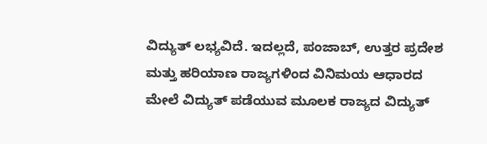ವಿದ್ಯುತ್ ಲಭ್ಯವಿದೆ. ಇದಲ್ಲದೆ, ಪಂಜಾಬ್, ಉತ್ತರ ಪ್ರದೇಶ ಮತ್ತು ಹರಿಯಾಣ ರಾಜ್ಯಗಳಿಂದ ವಿನಿಮಯ ಆಧಾರದ ಮೇಲೆ ವಿದ್ಯುತ್ ಪಡೆಯುವ ಮೂಲಕ ರಾಜ್ಯದ ವಿದ್ಯುತ್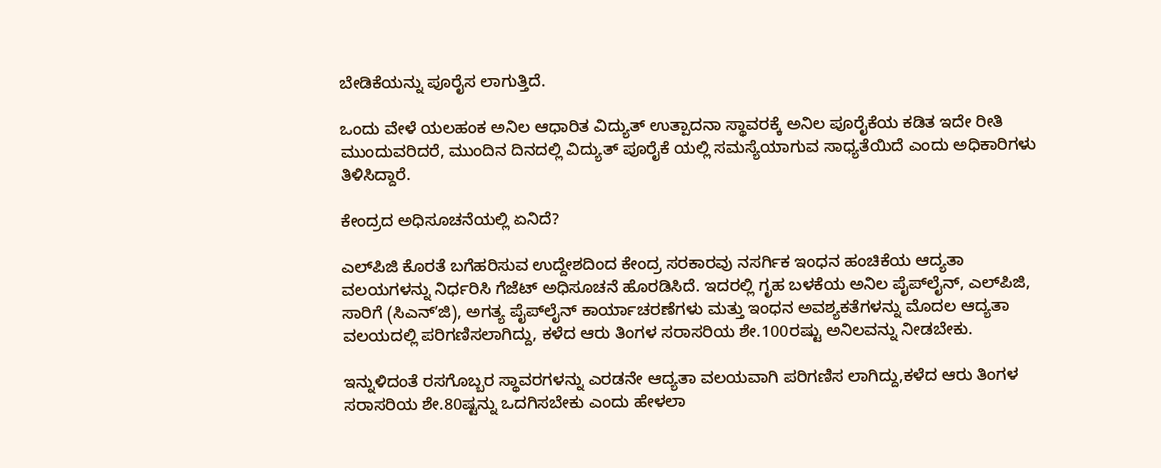ಬೇಡಿಕೆಯನ್ನು ಪೂರೈಸ ಲಾಗುತ್ತಿದೆ.

ಒಂದು ವೇಳೆ ಯಲಹಂಕ ಅನಿಲ ಆಧಾರಿತ ವಿದ್ಯುತ್ ಉತ್ಪಾದನಾ ಸ್ಥಾವರಕ್ಕೆ ಅನಿಲ ಪೂರೈಕೆಯ ಕಡಿತ ಇದೇ ರೀತಿ ಮುಂದುವರಿದರೆ, ಮುಂದಿನ ದಿನದಲ್ಲಿ ವಿದ್ಯುತ್ ಪೂರೈಕೆ ಯಲ್ಲಿ ಸಮಸ್ಯೆಯಾಗುವ ಸಾಧ್ಯತೆಯಿದೆ ಎಂದು ಅಧಿಕಾರಿಗಳು ತಿಳಿಸಿದ್ದಾರೆ.

ಕೇಂದ್ರದ ಅಧಿಸೂಚನೆಯಲ್ಲಿ ಏನಿದೆ?

ಎಲ್‌ಪಿಜಿ ಕೊರತೆ ಬಗೆಹರಿಸುವ ಉದ್ದೇಶದಿಂದ ಕೇಂದ್ರ ಸರಕಾರವು ನಸರ್ಗಿಕ ಇಂಧನ ಹಂಚಿಕೆಯ ಆದ್ಯತಾ ವಲಯಗಳನ್ನು ನಿರ್ಧರಿಸಿ ಗೆಜೆಟ್ ಅಧಿಸೂಚನೆ ಹೊರಡಿಸಿದೆ. ಇದರಲ್ಲಿ ಗೃಹ ಬಳಕೆಯ ಅನಿಲ ಪೈಪ್‌ಲೈನ್, ಎಲ್‌ಪಿಜಿ, ಸಾರಿಗೆ (ಸಿಎನ್ʼಜಿ), ಅಗತ್ಯ ಪೈಪ್‌ಲೈನ್ ಕಾರ್ಯಾಚರಣೆಗಳು ಮತ್ತು ಇಂಧನ ಅವಶ್ಯಕತೆಗಳನ್ನು ಮೊದಲ ಆದ್ಯತಾ ವಲಯದಲ್ಲಿ ಪರಿಗಣಿಸಲಾಗಿದ್ದು, ಕಳೆದ ಆರು ತಿಂಗಳ ಸರಾಸರಿಯ ಶೇ.100ರಷ್ಟು ಅನಿಲವನ್ನು ನೀಡಬೇಕು.

ಇನ್ನುಳಿದಂತೆ ರಸಗೊಬ್ಬರ ಸ್ಥಾವರಗಳನ್ನು ಎರಡನೇ ಆದ್ಯತಾ ವಲಯವಾಗಿ ಪರಿಗಣಿಸ ಲಾಗಿದ್ದು,ಕಳೆದ ಆರು ತಿಂಗಳ ಸರಾಸರಿಯ ಶೇ.80ಷ್ಟನ್ನು ಒದಗಿಸಬೇಕು ಎಂದು ಹೇಳಲಾ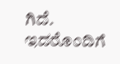ಗಿದೆ. ಇದರೊಂದಿಗೆ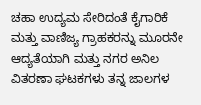ಚಹಾ ಉದ್ಯಮ ಸೇರಿದಂತೆ ಕೈಗಾರಿಕೆ ಮತ್ತು ವಾಣಿಜ್ಯ ಗ್ರಾಹಕರನ್ನು ಮೂರನೇ ಆದ್ಯತೆಯಾಗಿ ಮತ್ತು ನಗರ ಅನಿಲ ವಿತರಣಾ ಘಟಕಗಳು ತನ್ನ ಜಾಲಗಳ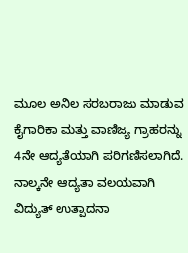ಮೂಲ ಅನಿಲ ಸರಬರಾಜು ಮಾಡುವ ಕೈಗಾರಿಕಾ ಮತ್ತು ವಾಣಿಜ್ಯ ಗ್ರಾಹರನ್ನು 4ನೇ ಆದ್ಯತೆಯಾಗಿ ಪರಿಗಣಿಸಲಾಗಿದೆ. ನಾಲ್ಕನೇ ಆದ್ಯತಾ ವಲಯವಾಗಿ ವಿದ್ಯುತ್ ಉತ್ಪಾದನಾ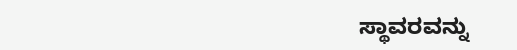ಸ್ಥಾವರವನ್ನು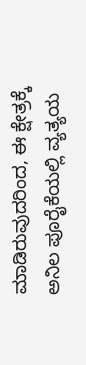ಮಾಡಿರುವುದರಿಂದ, ಈ ಕ್ಷೇತ್ರಕ್ಕೆ ಅನಿಲ ಪೂರೈಕೆಯಲ್ಲಿ ವ್ಯತ್ಯಯ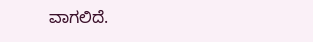ವಾಗಲಿದೆ.